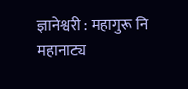ज्ञानेश्वरी : महागुरू नि महानाट्य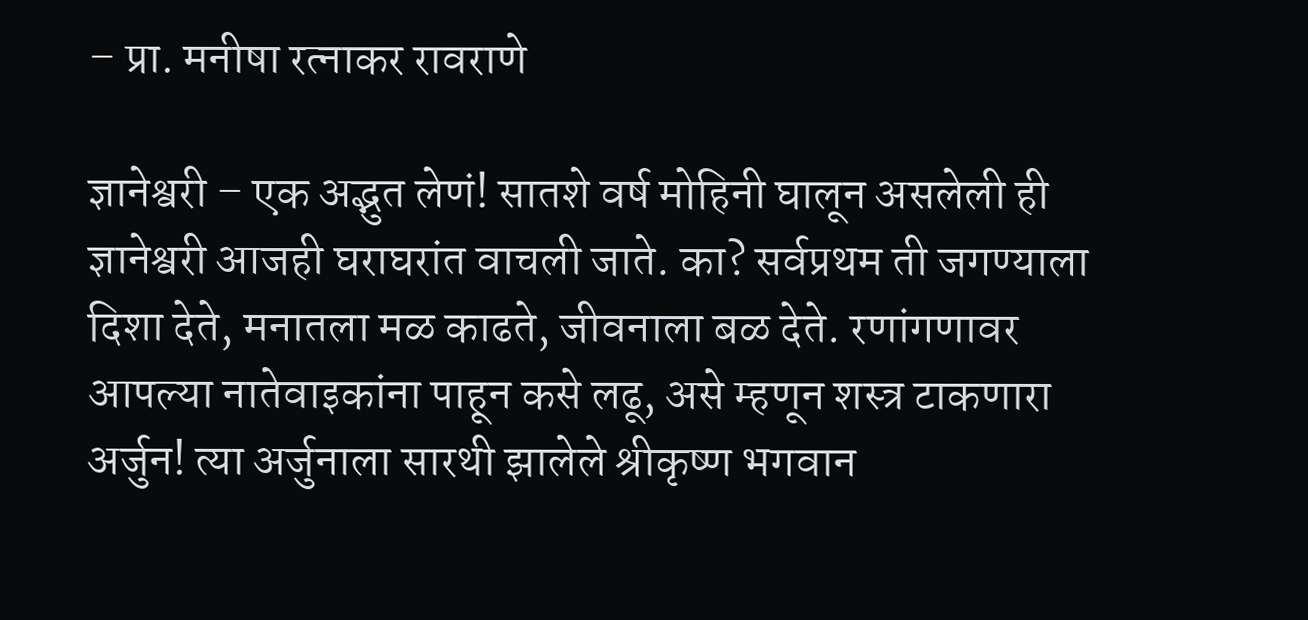– प्रा. मनीषा रत्नाकर रावराणे

ज्ञानेश्वरी – एक अद्भुत लेणं! सातशे वर्ष मोहिनी घालून असलेली ही ज्ञानेश्वरी आजही घराघरांत वाचली जाते. का? सर्वप्रथम ती जगण्याला दिशा देते, मनातला मळ काढते, जीवनाला बळ देते. रणांगणावर आपल्या नातेवाइकांना पाहून कसे लढू, असे म्हणून शस्त्र टाकणारा अर्जुन! त्या अर्जुनाला सारथी झालेले श्रीकृष्ण भगवान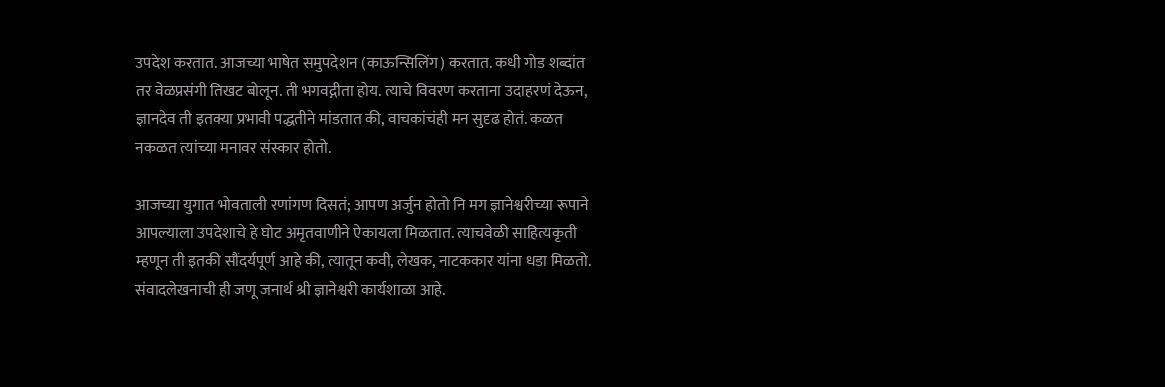उपदेश करतात. आजच्या भाषेत समुपदेशन (काऊन्सिलिंग) करतात. कधी गोड शब्दांत तर वेळप्रसंगी तिखट बोलून. ती भगवद्गीता होय. त्याचे विवरण करताना उदाहरणं देऊन, ज्ञानदेव ती इतक्या प्रभावी पद्धतीने मांडतात की, वाचकांचंही मन सुदृढ होतं. कळत नकळत त्यांच्या मनावर संस्कार होतो.

आजच्या युगात भोवताली रणांगण दिसतं; आपण अर्जुन होतो नि मग ज्ञानेश्वरीच्या रूपाने आपल्याला उपदेशाचे हे घोट अमृतवाणीने ऐकायला मिळतात. त्याचवेळी साहित्यकृती म्हणून ती इतकी सौंदर्यपूर्ण आहे की, त्यातून कवी, लेखक, नाटककार यांना धडा मिळतो. संवादलेखनाची ही जणू जनार्थ श्री ज्ञानेश्वरी कार्यशाळा आहे.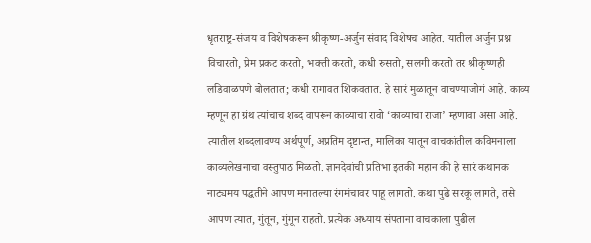धृतराष्ट्र-संजय व विशेषकरून श्रीकृष्ण-अर्जुन संवाद विशेषच आहेत. यातील अर्जुन प्रश्न विचारतो, प्रेम प्रकट करतो, भक्ती करतो, कधी रुसतो, सलगी करतो तर श्रीकृष्णही लडिवाळपणे बोलतात; कधी रागावत शिकवतात. हे सारं मुळातून वाचण्याजोगं आहे. काव्य म्हणून हा ग्रंथ त्यांचाच शब्द वापरून काव्याचा रावो ‘काव्याचा राजा’ म्हणावा असा आहे. त्यातील शब्दलावण्य अर्थपूर्ण, अप्रतिम दृष्टान्त, मालिका यातून वाचकांतील कविमनाला काव्यलेखनाचा वस्तुपाठ मिळतो. ज्ञानदेवांची प्रतिभा इतकी महान की हे सारं कथानक नाट्यमय पद्धतीने आपण मनातल्या रंगमंचावर पाहू लागतो. कथा पुढे सरकू लागते, तसे आपण त्यात, गुंतून, गुंगून राहतो. प्रत्येक अध्याय संपताना वाचकाला पुढील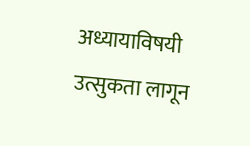अध्यायाविषयी उत्सुकता लागून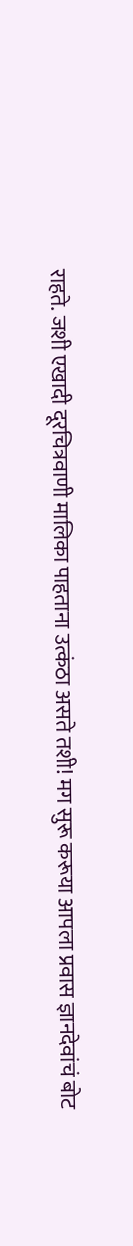राहते. जशी एखादी दूरचित्रवाणी मालिका पाहताना उत्कंठा असते तशी! मग सुरू करूया आपला प्रवास ज्ञानदेवांचं बोट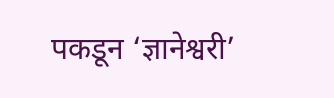पकडून ‘ज्ञानेश्वरी’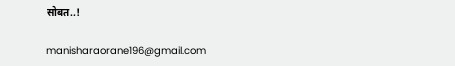सोबत..!

manisharaorane196@gmail.com